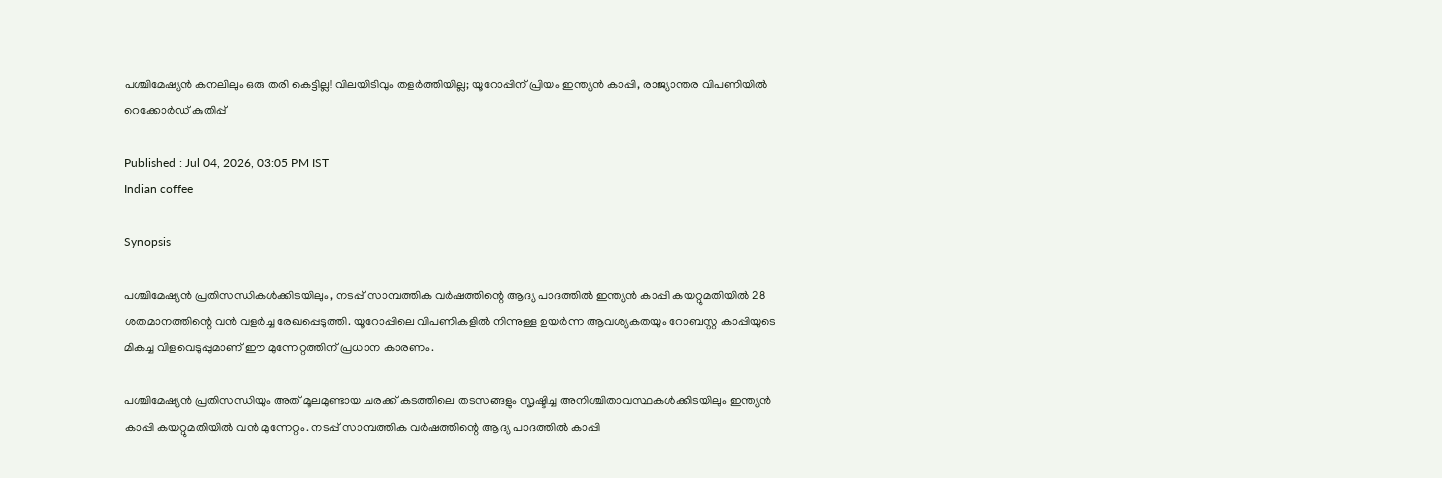പശ്ചിമേഷ്യൻ കനലിലും ഒരു തരി കെട്ടില്ല! വിലയിടിവും തളർത്തിയില്ല; യൂറോപ്പിന് പ്രിയം ഇന്ത്യൻ കാപ്പി, രാജ്യാന്തര വിപണിയിൽ റെക്കോർഡ് കുതിപ്പ്

Published : Jul 04, 2026, 03:05 PM IST
Indian coffee

Synopsis

പശ്ചിമേഷ്യൻ പ്രതിസന്ധികൾക്കിടയിലും, നടപ്പ് സാമ്പത്തിക വർഷത്തിന്റെ ആദ്യ പാദത്തിൽ ഇന്ത്യൻ കാപ്പി കയറ്റുമതിയിൽ 28 ശതമാനത്തിന്റെ വൻ വളർച്ച രേഖപ്പെടുത്തി. യൂറോപ്പിലെ വിപണികളിൽ നിന്നുള്ള ഉയർന്ന ആവശ്യകതയും റോബസ്റ്റ കാപ്പിയുടെ മികച്ച വിളവെടുപ്പുമാണ് ഈ മുന്നേറ്റത്തിന് പ്രധാന കാരണം.

പശ്ചിമേഷ്യന്‍ പ്രതിസന്ധിയും അത് മൂലമുണ്ടായ ചരക്ക് കടത്തിലെ തടസങ്ങളും സൃഷ്ടിച്ച അനിശ്ചിതാവസ്ഥകള്‍ക്കിടയിലും ഇന്ത്യന്‍ കാപ്പി കയറ്റുമതിയില്‍ വന്‍ മുന്നേറ്റം. നടപ്പ് സാമ്പത്തിക വര്‍ഷത്തിന്റെ ആദ്യ പാദത്തില്‍ കാപ്പി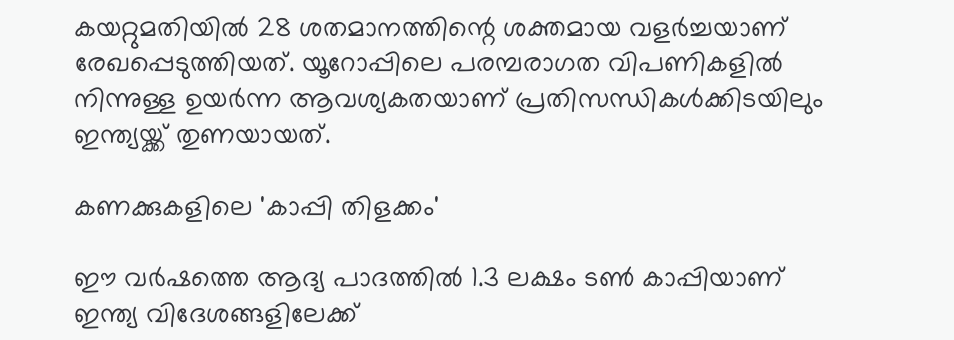കയറ്റുമതിയില്‍ 28 ശതമാനത്തിന്റെ ശക്തമായ വളര്‍ച്ചയാണ് രേഖപ്പെടുത്തിയത്. യൂറോപ്പിലെ പരമ്പരാഗത വിപണികളില്‍ നിന്നുള്ള ഉയര്‍ന്ന ആവശ്യകതയാണ് പ്രതിസന്ധികള്‍ക്കിടയിലും ഇന്ത്യയ്ക്ക് തുണയായത്.

കണക്കുകളിലെ 'കാപ്പി തിളക്കം'

ഈ വര്‍ഷത്തെ ആദ്യ പാദത്തില്‍ 1.3 ലക്ഷം ടണ്‍ കാപ്പിയാണ് ഇന്ത്യ വിദേശങ്ങളിലേക്ക്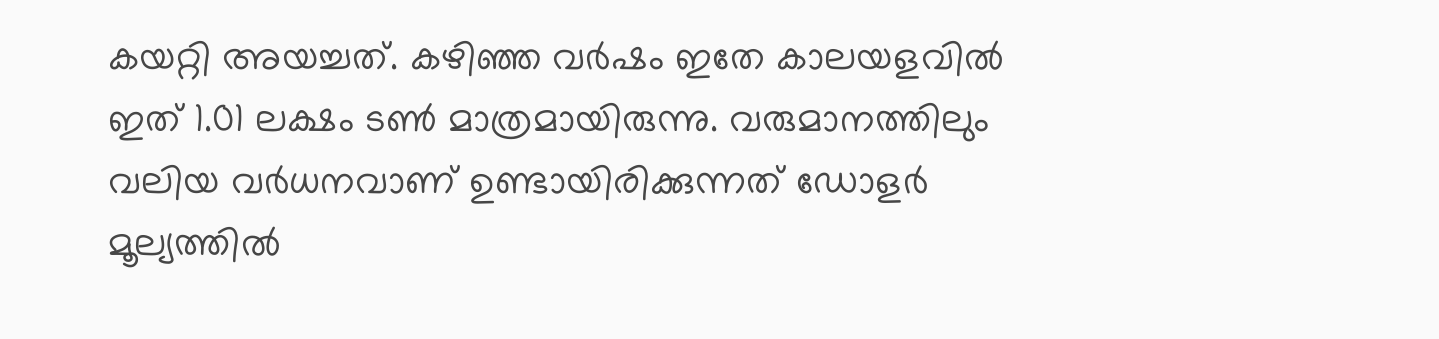കയറ്റി അയച്ചത്. കഴിഞ്ഞ വര്‍ഷം ഇതേ കാലയളവില്‍ ഇത് 1.01 ലക്ഷം ടണ്‍ മാത്രമായിരുന്നു. വരുമാനത്തിലും വലിയ വര്‍ധനവാണ് ഉണ്ടായിരിക്കുന്നത് ഡോളര്‍ മൂല്യത്തില്‍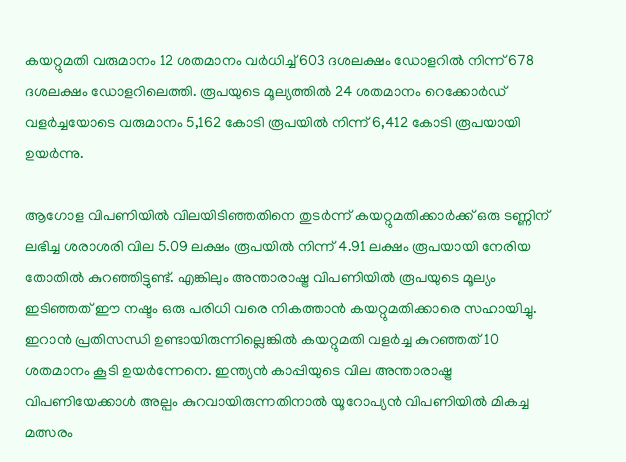കയറ്റുമതി വരുമാനം 12 ശതമാനം വര്‍ധിച്ച് 603 ദശലക്ഷം ഡോളറില്‍ നിന്ന് 678 ദശലക്ഷം ഡോളറിലെത്തി. രൂപയുടെ മൂല്യത്തില്‍ 24 ശതമാനം റെക്കോര്‍ഡ് വളര്‍ച്ചയോടെ വരുമാനം 5,162 കോടി രൂപയില്‍ നിന്ന് 6,412 കോടി രൂപയായി ഉയര്‍ന്നു.

ആഗോള വിപണിയില്‍ വിലയിടിഞ്ഞതിനെ തുടര്‍ന്ന് കയറ്റുമതിക്കാര്‍ക്ക് ഒരു ടണ്ണിന് ലഭിച്ച ശരാശരി വില 5.09 ലക്ഷം രൂപയില്‍ നിന്ന് 4.91 ലക്ഷം രൂപയായി നേരിയ തോതില്‍ കുറഞ്ഞിട്ടുണ്ട്. എങ്കിലും അന്താരാഷ്ട്ര വിപണിയില്‍ രൂപയുടെ മൂല്യം ഇടിഞ്ഞത് ഈ നഷ്ടം ഒരു പരിധി വരെ നികത്താന്‍ കയറ്റുമതിക്കാരെ സഹായിച്ചു. ഇറാന്‍ പ്രതിസന്ധി ഉണ്ടായിരുന്നില്ലെങ്കില്‍ കയറ്റുമതി വളര്‍ച്ച കുറഞ്ഞത് 10 ശതമാനം കൂടി ഉയര്‍ന്നേനെ. ഇന്ത്യന്‍ കാപ്പിയുടെ വില അന്താരാഷ്ട്ര വിപണിയേക്കാള്‍ അല്പം കുറവായിരുന്നതിനാല്‍ യൂറോപ്യന്‍ വിപണിയില്‍ മികച്ച മത്സരം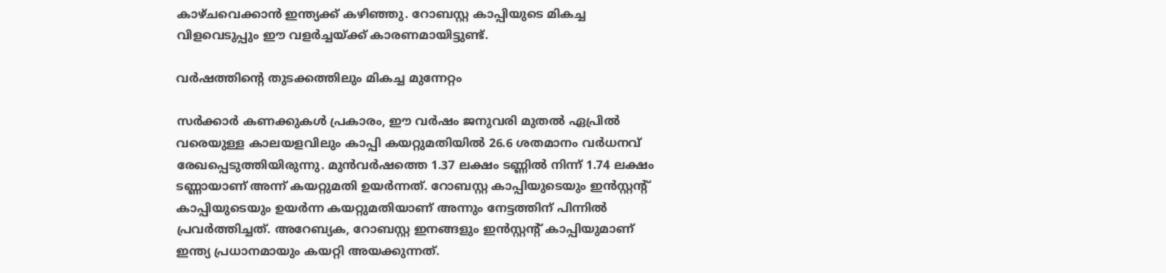കാഴ്ചവെക്കാന്‍ ഇന്ത്യക്ക് കഴിഞ്ഞു. റോബസ്റ്റ കാപ്പിയുടെ മികച്ച വിളവെടുപ്പും ഈ വളര്‍ച്ചയ്ക്ക് കാരണമായിട്ടുണ്ട്.

വര്‍ഷത്തിന്റെ തുടക്കത്തിലും മികച്ച മുന്നേറ്റം

സര്‍ക്കാര്‍ കണക്കുകള്‍ പ്രകാരം, ഈ വര്‍ഷം ജനുവരി മുതല്‍ ഏപ്രില്‍ വരെയുള്ള കാലയളവിലും കാപ്പി കയറ്റുമതിയില്‍ 26.6 ശതമാനം വര്‍ധനവ് രേഖപ്പെടുത്തിയിരുന്നു. മുന്‍വര്‍ഷത്തെ 1.37 ലക്ഷം ടണ്ണില്‍ നിന്ന് 1.74 ലക്ഷം ടണ്ണായാണ് അന്ന് കയറ്റുമതി ഉയര്‍ന്നത്. റോബസ്റ്റ കാപ്പിയുടെയും ഇന്‍സ്റ്റന്റ് കാപ്പിയുടെയും ഉയര്‍ന്ന കയറ്റുമതിയാണ് അന്നും നേട്ടത്തിന് പിന്നില്‍ പ്രവര്‍ത്തിച്ചത്. അറേബ്യക, റോബസ്റ്റ ഇനങ്ങളും ഇന്‍സ്റ്റന്റ് കാപ്പിയുമാണ് ഇന്ത്യ പ്രധാനമായും കയറ്റി അയക്കുന്നത്.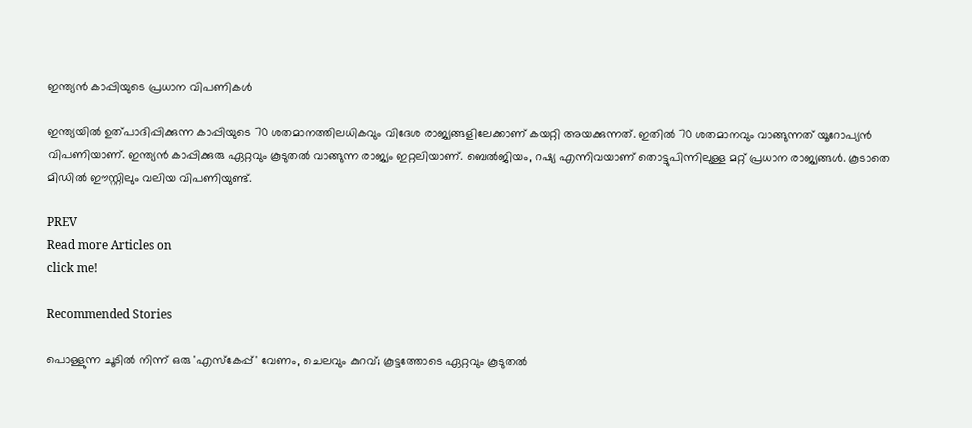ഇന്ത്യന്‍ കാപ്പിയുടെ പ്രധാന വിപണികള്‍

ഇന്ത്യയില്‍ ഉത്പാദിപ്പിക്കുന്ന കാപ്പിയുടെ 70 ശതമാനത്തിലധികവും വിദേശ രാജ്യങ്ങളിലേക്കാണ് കയറ്റി അയക്കുന്നത്. ഇതില്‍ 70 ശതമാനവും വാങ്ങുന്നത് യൂറോപ്യന്‍ വിപണിയാണ്. ഇന്ത്യന്‍ കാപ്പിക്കുരു ഏറ്റവും കൂടുതല്‍ വാങ്ങുന്ന രാജ്യം ഇറ്റലിയാണ്. ബെല്‍ജിയം, റഷ്യ എന്നിവയാണ് തൊട്ടുപിന്നിലുള്ള മറ്റ് പ്രധാന രാജ്യങ്ങള്‍. കൂടാതെ മിഡില്‍ ഈസ്റ്റിലും വലിയ വിപണിയുണ്ട്.

PREV
Read more Articles on
click me!

Recommended Stories

പൊള്ളുന്ന ചൂടിൽ നിന്ന് ഒരു 'എസ്കേപ്പ്' വേണം, ചെലവും കുറവ്; കൂട്ടത്തോടെ ഏറ്റവും കൂടുതൽ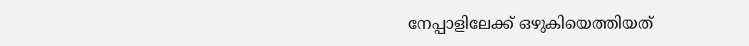നേപ്പാളിലേക്ക് ഒഴുകിയെത്തിയത്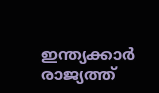ഇന്ത്യക്കാർ
രാജ്യത്ത്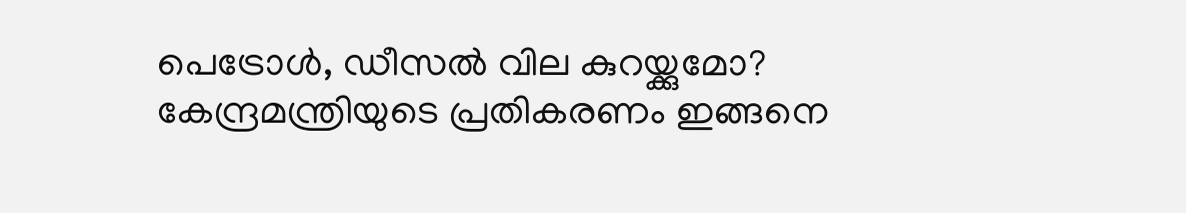പെട്രോൾ, ഡീസൽ വില കുറയ്ക്കുമോ? കേന്ദ്രമന്ത്രിയുടെ പ്രതികരണം ഇങ്ങനെ